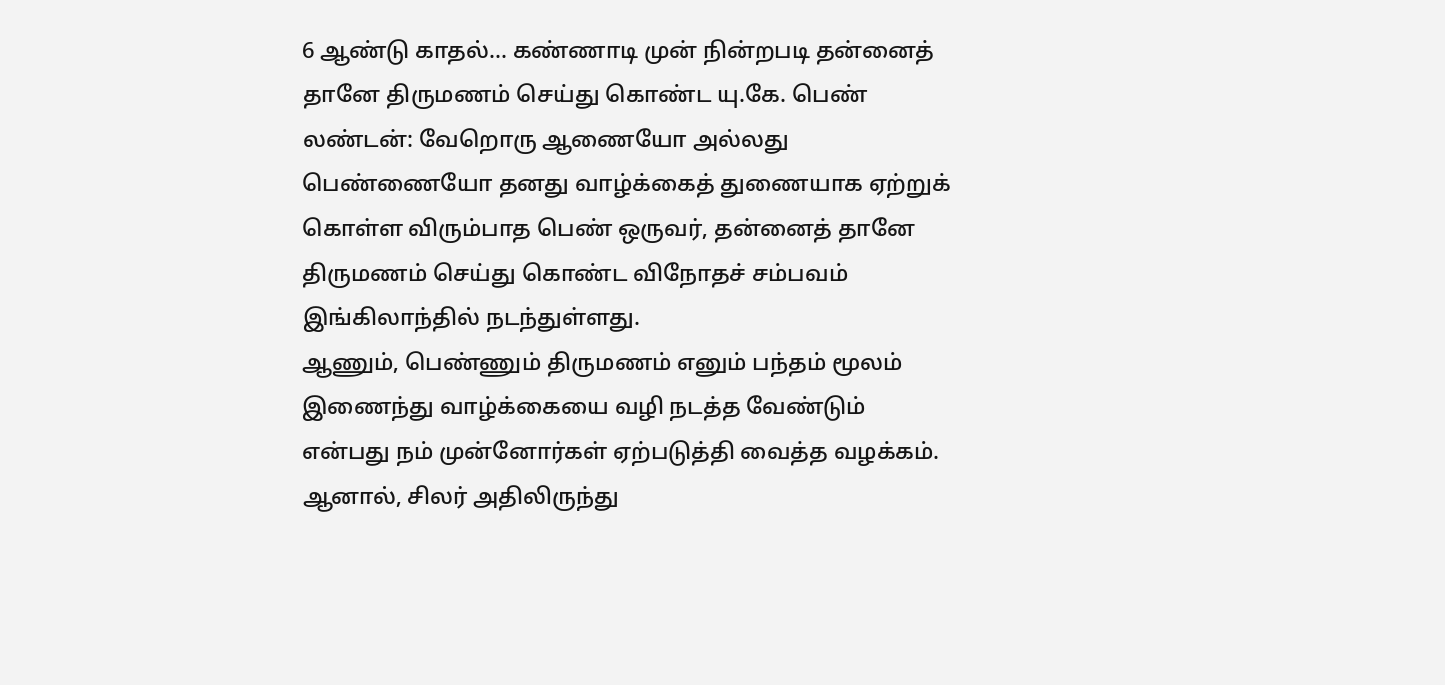6 ஆண்டு காதல்... கண்ணாடி முன் நின்றபடி தன்னைத் தானே திருமணம் செய்து கொண்ட யு.கே. பெண்
லண்டன்: வேறொரு ஆணையோ அல்லது பெண்ணையோ தனது வாழ்க்கைத் துணையாக ஏற்றுக் கொள்ள விரும்பாத பெண் ஒருவர், தன்னைத் தானே திருமணம் செய்து கொண்ட விநோதச் சம்பவம் இங்கிலாந்தில் நடந்துள்ளது.
ஆணும், பெண்ணும் திருமணம் எனும் பந்தம் மூலம் இணைந்து வாழ்க்கையை வழி நடத்த வேண்டும் என்பது நம் முன்னோர்கள் ஏற்படுத்தி வைத்த வழக்கம். ஆனால், சிலர் அதிலிருந்து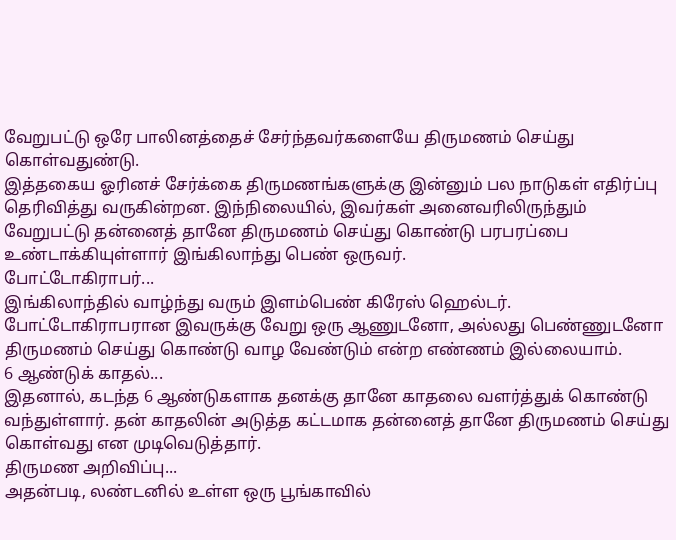வேறுபட்டு ஒரே பாலினத்தைச் சேர்ந்தவர்களையே திருமணம் செய்து கொள்வதுண்டு.
இத்தகைய ஓரினச் சேர்க்கை திருமணங்களுக்கு இன்னும் பல நாடுகள் எதிர்ப்பு தெரிவித்து வருகின்றன. இந்நிலையில், இவர்கள் அனைவரிலிருந்தும் வேறுபட்டு தன்னைத் தானே திருமணம் செய்து கொண்டு பரபரப்பை உண்டாக்கியுள்ளார் இங்கிலாந்து பெண் ஒருவர்.
போட்டோகிராபர்...
இங்கிலாந்தில் வாழ்ந்து வரும் இளம்பெண் கிரேஸ் ஹெல்டர். போட்டோகிராபரான இவருக்கு வேறு ஒரு ஆணுடனோ, அல்லது பெண்ணுடனோ திருமணம் செய்து கொண்டு வாழ வேண்டும் என்ற எண்ணம் இல்லையாம்.
6 ஆண்டுக் காதல்...
இதனால், கடந்த 6 ஆண்டுகளாக தனக்கு தானே காதலை வளர்த்துக் கொண்டு வந்துள்ளார். தன் காதலின் அடுத்த கட்டமாக தன்னைத் தானே திருமணம் செய்து கொள்வது என முடிவெடுத்தார்.
திருமண அறிவிப்பு...
அதன்படி, லண்டனில் உள்ள ஒரு பூங்காவில்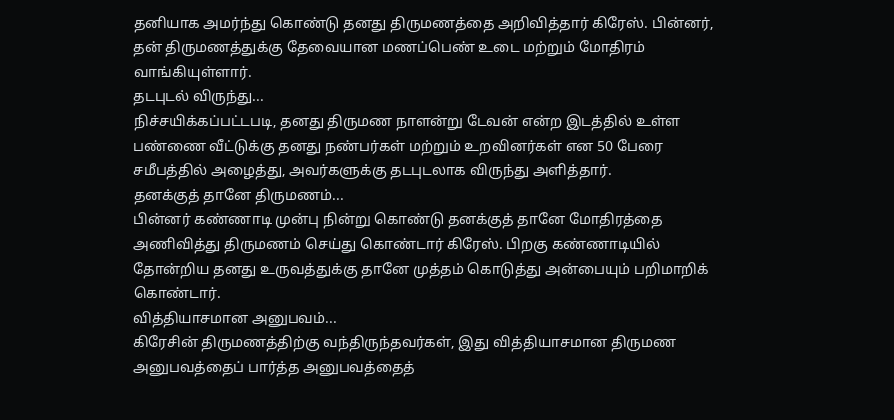தனியாக அமர்ந்து கொண்டு தனது திருமணத்தை அறிவித்தார் கிரேஸ். பின்னர், தன் திருமணத்துக்கு தேவையான மணப்பெண் உடை மற்றும் மோதிரம் வாங்கியுள்ளார்.
தடபுடல் விருந்து...
நிச்சயிக்கப்பட்டபடி, தனது திருமண நாளன்று டேவன் என்ற இடத்தில் உள்ள பண்ணை வீட்டுக்கு தனது நண்பர்கள் மற்றும் உறவினர்கள் என 50 பேரை சமீபத்தில் அழைத்து, அவர்களுக்கு தடபுடலாக விருந்து அளித்தார்.
தனக்குத் தானே திருமணம்...
பின்னர் கண்ணாடி முன்பு நின்று கொண்டு தனக்குத் தானே மோதிரத்தை அணிவித்து திருமணம் செய்து கொண்டார் கிரேஸ். பிறகு கண்ணாடியில் தோன்றிய தனது உருவத்துக்கு தானே முத்தம் கொடுத்து அன்பையும் பறிமாறிக் கொண்டார்.
வித்தியாசமான அனுபவம்...
கிரேசின் திருமணத்திற்கு வந்திருந்தவர்கள், இது வித்தியாசமான திருமண அனுபவத்தைப் பார்த்த அனுபவத்தைத்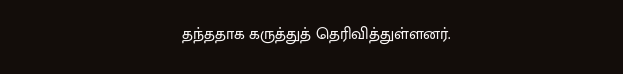தந்ததாக கருத்துத் தெரிவித்துள்ளனர்.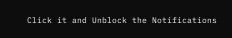Click it and Unblock the Notifications